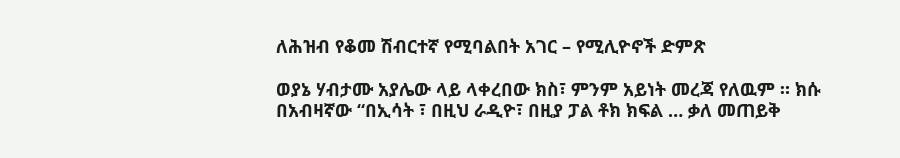ለሕዝብ የቆመ ሽብርተኛ የሚባልበት አገር – የሚሊዮኖች ድምጽ

ወያኔ ሃብታሙ አያሌው ላይ ላቀረበው ክስ፣ ምንም አይነት መረጃ የለዉም ። ክሱ በአብዛኛው “በኢሳት ፣ በዚህ ራዲዮ፣ በዚያ ፓል ቶክ ክፍል … ቃለ መጠይቅ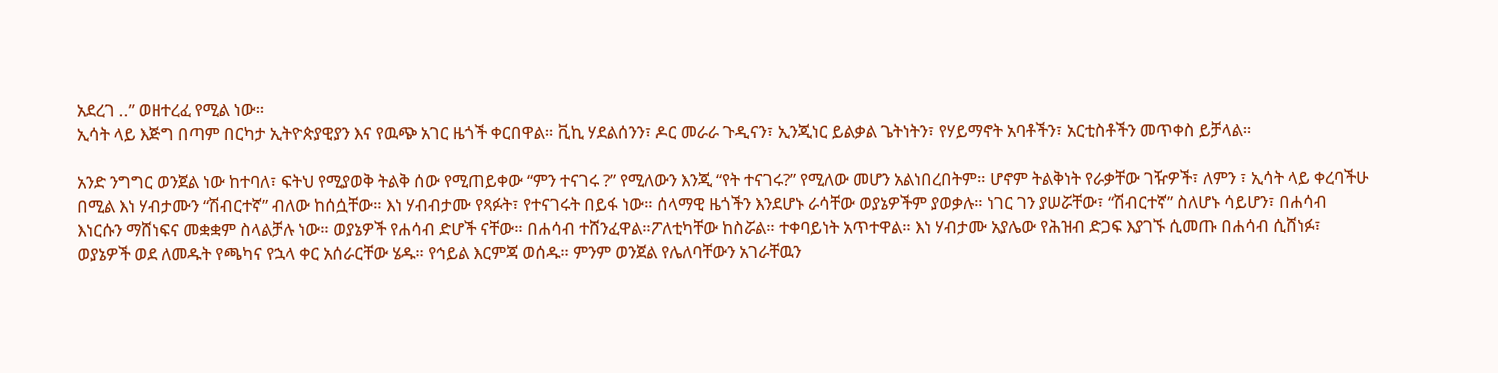አደረገ ..” ወዘተረፈ የሚል ነው።
ኢሳት ላይ እጅግ በጣም በርካታ ኢትዮጵያዊያን እና የዉጭ አገር ዜጎች ቀርበዋል። ቪኪ ሃደልሰንን፣ ዶር መራራ ጉዲናን፣ ኢንጂነር ይልቃል ጌትነትን፣ የሃይማኖት አባቶችን፣ አርቲስቶችን መጥቀስ ይቻላል።

አንድ ንግግር ወንጀል ነው ከተባለ፣ ፍትህ የሚያወቅ ትልቅ ሰው የሚጠይቀው “ምን ተናገሩ ?” የሚለውን እንጂ “የት ተናገሩ?” የሚለው መሆን አልነበረበትም። ሆኖም ትልቅነት የራቃቸው ገዥዎች፣ ለምን ፣ ኢሳት ላይ ቀረባችሁ በሚል እነ ሃብታሙን “ሽብርተኛ” ብለው ከሰሷቸው። እነ ሃብብታሙ የጻፉት፣ የተናገሩት በይፋ ነው። ሰላማዊ ዜጎችን እንደሆኑ ራሳቸው ወያኔዎችም ያወቃሉ። ነገር ገን ያሠሯቸው፣ “ሽብርተኛ” ስለሆኑ ሳይሆን፣ በሐሳብ እነርሱን ማሸነፍና መቋቋም ስላልቻሉ ነው። ወያኔዎች የሐሳብ ድሆች ናቸው። በሐሳብ ተሸንፈዋል።ፖለቲካቸው ከስሯል። ተቀባይነት አጥተዋል። እነ ሃብታሙ አያሌው የሕዝብ ድጋፍ እያገኙ ሲመጡ በሐሳብ ሲሸነፉ፣ ወያኔዎች ወደ ለመዱት የጫካና የኋላ ቀር አሰራርቸው ሄዱ። የኅይል እርምጃ ወሰዱ። ምንም ወንጀል የሌለባቸውን አገራቸዉን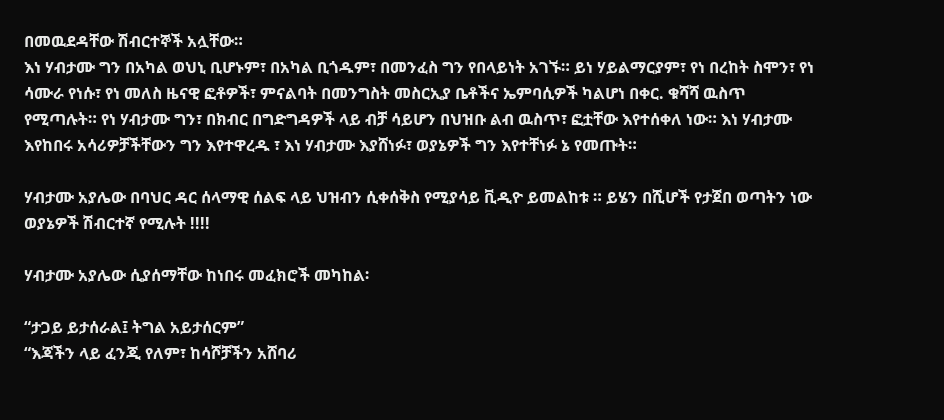በመዉደዳቸው ሽብርተኞች አሏቸው።
እነ ሃብታሙ ግን በአካል ወህኒ ቢሆኑም፣ በአካል ቢጎዱም፣ በመንፈስ ግን የበላይነት አገኙ። ይነ ሃይልማርያም፣ የነ በረከት ስሞን፣ የነ ሳሙራ የነሱ፣ የነ መለስ ዜናዊ ፎቶዎች፣ ምናልባት በመንግስት መስርኢያ ቤቶችና ኤምባሲዎች ካልሆነ በቀር. ቁሻሻ ዉስጥ የሚጣሉት። የነ ሃብታሙ ግን፣ በክብር በግድግዳዎች ላይ ብቻ ሳይሆን በህዝቡ ልብ ዉስጥ፣ ፎቷቸው እየተሰቀለ ነው። እነ ሃብታሙ እየከበሩ አሳሪዎቻችቸውን ግን እየተዋረዱ ፣ እነ ሃብታሙ እያሸነፉ፣ ወያኔዎች ግን እየተቸነፉ ኔ የመጡት።

ሃብታሙ አያሌው በባህር ዳር ሰላማዊ ሰልፍ ላይ ህዝብን ሲቀሰቅስ የሚያሳይ ቪዲዮ ይመልከቱ ። ይሄን በሺሆች የታጀበ ወጣትን ነው ወያኔዎች ሽብርተኛ የሚሉት !!!!

ሃብታሙ አያሌው ሲያሰማቸው ከነበሩ መፈክሮች መካከል፡

“ታጋይ ይታሰራል፤ ትግል አይታሰርም”
“እጃችን ላይ ፈንጂ የለም፣ ከሳሾቻችን አሸባሪ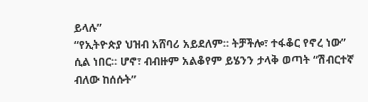ይላሉ”
“የኢትዮጵያ ህዝብ አሸባሪ አይደለም። ትቻችሎ፣ ተፋቆር የኖረ ነው”
ሲል ነበር። ሆኖ፣ ብብዙም አልቆየም ይሄንን ታላቅ ወጣት “ሽብርተኛ ብለው ከሰሱት”